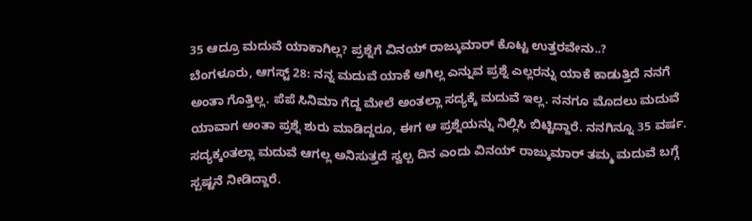35 ಆದ್ರೂ ಮದುವೆ ಯಾಕಾಗಿಲ್ಲ? ಪ್ರಶ್ನೆಗೆ ವಿನಯ್ ರಾಜ್ಕುಮಾರ್ ಕೊಟ್ಟ ಉತ್ತರವೇನು..?
ಬೆಂಗಳೂರು, ಆಗಸ್ಟ್ 28: ನನ್ನ ಮದುವೆ ಯಾಕೆ ಆಗಿಲ್ಲ ಎನ್ನುವ ಪ್ರಶ್ನೆ ಎಲ್ಲರನ್ನು ಯಾಕೆ ಕಾಡುತ್ತಿದೆ ನನಗೆ ಅಂತಾ ಗೊತ್ತಿಲ್ಲ. ಪೆಪೆ ಸಿನಿಮಾ ಗೆದ್ದ ಮೇಲೆ ಅಂತಲ್ಲಾ ಸದ್ಯಕ್ಕೆ ಮದುವೆ ಇಲ್ಲ. ನನಗೂ ಮೊದಲು ಮದುವೆ ಯಾವಾಗ ಅಂತಾ ಪ್ರಶ್ನೆ ಶುರು ಮಾಡಿದ್ದರೂ, ಈಗ ಆ ಪ್ರಶ್ನೆಯನ್ನು ನಿಲ್ಲಿಸಿ ಬಿಟ್ಟಿದ್ದಾರೆ. ನನಗಿನ್ನೂ 35 ವರ್ಷ. ಸದ್ಯಕ್ಕಂತಲ್ಲಾ ಮದುವೆ ಆಗಲ್ಲ ಅನಿಸುತ್ತದೆ ಸ್ವಲ್ಪ ದಿನ ಎಂದು ವಿನಯ್ ರಾಜ್ಕುಮಾರ್ ತಮ್ಮ ಮದುವೆ ಬಗ್ಗೆ ಸ್ಪಷ್ಟನೆ ನೀಡಿದ್ದಾರೆ.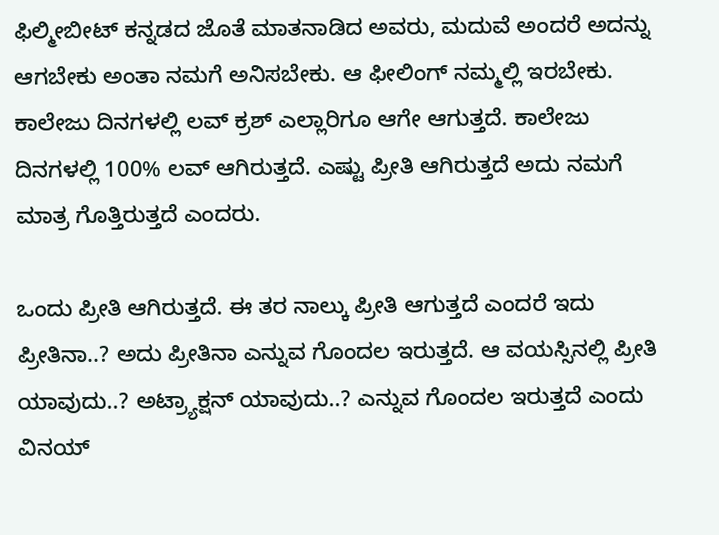ಫಿಲ್ಮೀಬೀಟ್ ಕನ್ನಡದ ಜೊತೆ ಮಾತನಾಡಿದ ಅವರು, ಮದುವೆ ಅಂದರೆ ಅದನ್ನು ಆಗಬೇಕು ಅಂತಾ ನಮಗೆ ಅನಿಸಬೇಕು. ಆ ಫೀಲಿಂಗ್ ನಮ್ಮಲ್ಲಿ ಇರಬೇಕು. ಕಾಲೇಜು ದಿನಗಳಲ್ಲಿ ಲವ್ ಕ್ರಶ್ ಎಲ್ಲಾರಿಗೂ ಆಗೇ ಆಗುತ್ತದೆ. ಕಾಲೇಜು ದಿನಗಳಲ್ಲಿ 100% ಲವ್ ಆಗಿರುತ್ತದೆ. ಎಷ್ಟು ಪ್ರೀತಿ ಆಗಿರುತ್ತದೆ ಅದು ನಮಗೆ ಮಾತ್ರ ಗೊತ್ತಿರುತ್ತದೆ ಎಂದರು.

ಒಂದು ಪ್ರೀತಿ ಆಗಿರುತ್ತದೆ. ಈ ತರ ನಾಲ್ಕು ಪ್ರೀತಿ ಆಗುತ್ತದೆ ಎಂದರೆ ಇದು ಪ್ರೀತಿನಾ..? ಅದು ಪ್ರೀತಿನಾ ಎನ್ನುವ ಗೊಂದಲ ಇರುತ್ತದೆ. ಆ ವಯಸ್ಸಿನಲ್ಲಿ ಪ್ರೀತಿ ಯಾವುದು..? ಅಟ್ರ್ಯಾಕ್ಷನ್ ಯಾವುದು..? ಎನ್ನುವ ಗೊಂದಲ ಇರುತ್ತದೆ ಎಂದು ವಿನಯ್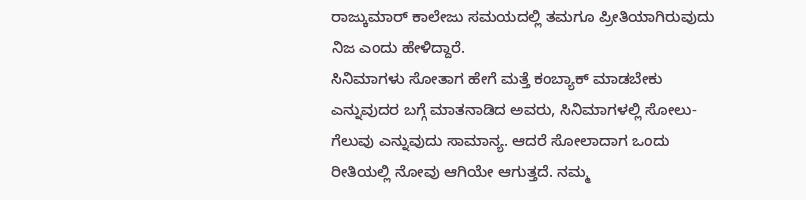ರಾಜ್ಕುಮಾರ್ ಕಾಲೇಜು ಸಮಯದಲ್ಲಿ ತಮಗೂ ಪ್ರೀತಿಯಾಗಿರುವುದು ನಿಜ ಎಂದು ಹೇಳಿದ್ದಾರೆ.
ಸಿನಿಮಾಗಳು ಸೋತಾಗ ಹೇಗೆ ಮತ್ತೆ ಕಂಬ್ಯಾಕ್ ಮಾಡಬೇಕು ಎನ್ನುವುದರ ಬಗ್ಗೆ ಮಾತನಾಡಿದ ಅವರು, ಸಿನಿಮಾಗಳಲ್ಲಿ ಸೋಲು-ಗೆಲುವು ಎನ್ನುವುದು ಸಾಮಾನ್ಯ. ಆದರೆ ಸೋಲಾದಾಗ ಒಂದು ರೀತಿಯಲ್ಲಿ ನೋವು ಆಗಿಯೇ ಆಗುತ್ತದೆ. ನಮ್ಮ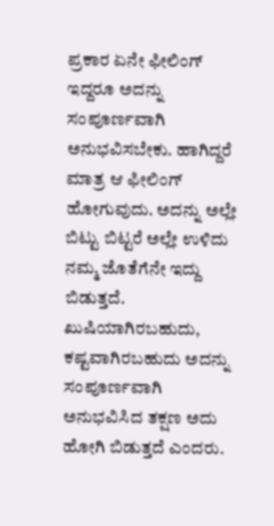ಪ್ರಕಾರ ಏನೇ ಫೀಲಿಂಗ್ ಇದ್ದರೂ ಅದನ್ನು ಸಂಪೂರ್ಣವಾಗಿ ಅನುಭವಿಸಬೇಕು. ಹಾಗಿದ್ದರೆ ಮಾತ್ರ ಆ ಫೀಲಿಂಗ್ ಹೋಗುವುದು. ಅದನ್ನು ಅಲ್ಲೇ ಬಿಟ್ಟು ಬಿಟ್ಟರೆ ಅಲ್ಲೇ ಉಳಿದು ನಮ್ಮ ಜೊತೆಗೆನೇ ಇದ್ದು ಬಿಡುತ್ತದೆ. ಖುಷಿಯಾಗಿರಬಹುದು, ಕಷ್ಟವಾಗಿರಬಹುದು ಅದನ್ನು ಸಂಪೂರ್ಣವಾಗಿ ಅನುಭವಿಸಿದ ತಕ್ಷಣ ಅದು ಹೋಗಿ ಬಿಡುತ್ತದೆ ಎಂದರು.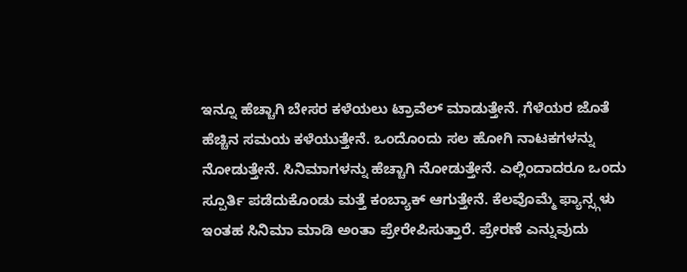ಇನ್ನೂ ಹೆಚ್ಚಾಗಿ ಬೇಸರ ಕಳೆಯಲು ಟ್ರಾವೆಲ್ ಮಾಡುತ್ತೇನೆ. ಗೆಳೆಯರ ಜೊತೆ ಹೆಚ್ಚಿನ ಸಮಯ ಕಳೆಯುತ್ತೇನೆ. ಒಂದೊಂದು ಸಲ ಹೋಗಿ ನಾಟಕಗಳನ್ನು ನೋಡುತ್ತೇನೆ. ಸಿನಿಮಾಗಳನ್ನು ಹೆಚ್ಚಾಗಿ ನೋಡುತ್ತೇನೆ. ಎಲ್ಲಿಂದಾದರೂ ಒಂದು ಸ್ಪೂರ್ತಿ ಪಡೆದುಕೊಂಡು ಮತ್ತೆ ಕಂಬ್ಯಾಕ್ ಆಗುತ್ತೇನೆ. ಕೆಲವೊಮ್ಮೆ ಫ್ಯಾನ್ಸ್ಗಳು ಇಂತಹ ಸಿನಿಮಾ ಮಾಡಿ ಅಂತಾ ಪ್ರೇರೇಪಿಸುತ್ತಾರೆ. ಪ್ರೇರಣೆ ಎನ್ನುವುದು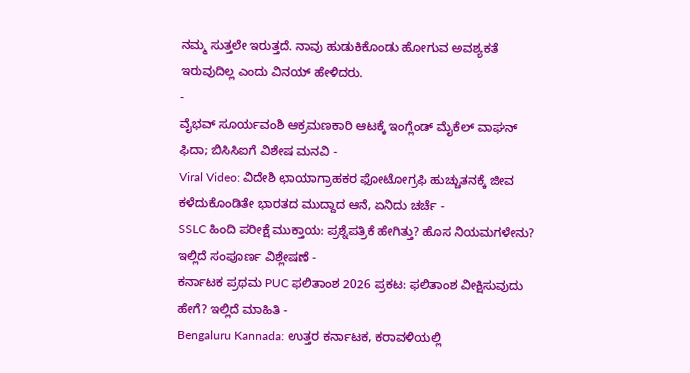ನಮ್ಮ ಸುತ್ತಲೇ ಇರುತ್ತದೆ. ನಾವು ಹುಡುಕಿಕೊಂಡು ಹೋಗುವ ಅವಶ್ಯಕತೆ ಇರುವುದಿಲ್ಲ ಎಂದು ವಿನಯ್ ಹೇಳಿದರು.
-
ವೈಭವ್ ಸೂರ್ಯವಂಶಿ ಆಕ್ರಮಣಕಾರಿ ಆಟಕ್ಕೆ ಇಂಗ್ಲೆಂಡ್ ಮೈಕೆಲ್ ವಾಘನ್ ಫಿದಾ; ಬಿಸಿಸಿಐಗೆ ವಿಶೇಷ ಮನವಿ -
Viral Video: ವಿದೇಶಿ ಛಾಯಾಗ್ರಾಹಕರ ಫೋಟೋಗ್ರಫಿ ಹುಚ್ಚುತನಕ್ಕೆ ಜೀವ ಕಳೆದುಕೊಂಡಿತೇ ಭಾರತದ ಮುದ್ದಾದ ಆನೆ, ಏನಿದು ಚರ್ಚೆ -
SSLC ಹಿಂದಿ ಪರೀಕ್ಷೆ ಮುಕ್ತಾಯ: ಪ್ರಶ್ನೆಪತ್ರಿಕೆ ಹೇಗಿತ್ತು? ಹೊಸ ನಿಯಮಗಳೇನು? ಇಲ್ಲಿದೆ ಸಂಪೂರ್ಣ ವಿಶ್ಲೇಷಣೆ -
ಕರ್ನಾಟಕ ಪ್ರಥಮ PUC ಫಲಿತಾಂಶ 2026 ಪ್ರಕಟ: ಫಲಿತಾಂಶ ವೀಕ್ಷಿಸುವುದು ಹೇಗೆ? ಇಲ್ಲಿದೆ ಮಾಹಿತಿ -
Bengaluru Kannada: ಉತ್ತರ ಕರ್ನಾಟಕ, ಕರಾವಳಿಯಲ್ಲಿ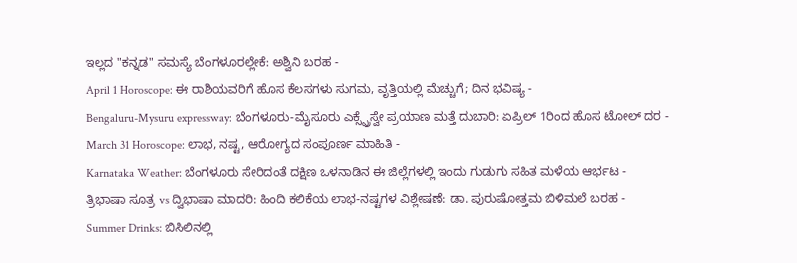ಇಲ್ಲದ "ಕನ್ನಡ" ಸಮಸ್ಯೆ ಬೆಂಗಳೂರಲ್ಲೇಕೆ: ಅಶ್ವಿನಿ ಬರಹ -
April 1 Horoscope: ಈ ರಾಶಿಯವರಿಗೆ ಹೊಸ ಕೆಲಸಗಳು ಸುಗಮ, ವೃತ್ತಿಯಲ್ಲಿ ಮೆಚ್ಚುಗೆ; ದಿನ ಭವಿಷ್ಯ -
Bengaluru-Mysuru expressway: ಬೆಂಗಳೂರು-ಮೈಸೂರು ಎಕ್ಸ್ಪ್ರೆಸ್ವೇ ಪ್ರಯಾಣ ಮತ್ತೆ ದುಬಾರಿ: ಏಪ್ರಿಲ್ 1ರಿಂದ ಹೊಸ ಟೋಲ್ ದರ -
March 31 Horoscope: ಲಾಭ, ನಷ್ಟ, ಆರೋಗ್ಯದ ಸಂಪೂರ್ಣ ಮಾಹಿತಿ -
Karnataka Weather: ಬೆಂಗಳೂರು ಸೇರಿದಂತೆ ದಕ್ಷಿಣ ಒಳನಾಡಿನ ಈ ಜಿಲ್ಲೆಗಳಲ್ಲಿ ಇಂದು ಗುಡುಗು ಸಹಿತ ಮಳೆಯ ಆರ್ಭಟ -
ತ್ರಿಭಾಷಾ ಸೂತ್ರ vs ದ್ವಿಭಾಷಾ ಮಾದರಿ: ಹಿಂದಿ ಕಲಿಕೆಯ ಲಾಭ-ನಷ್ಟಗಳ ವಿಶ್ಲೇಷಣೆ: ಡಾ. ಪುರುಷೋತ್ತಮ ಬಿಳಿಮಲೆ ಬರಹ -
Summer Drinks: ಬಿಸಿಲಿನಲ್ಲಿ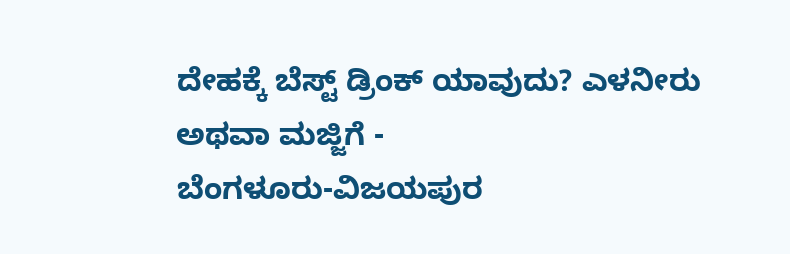ದೇಹಕ್ಕೆ ಬೆಸ್ಟ್ ಡ್ರಿಂಕ್ ಯಾವುದು? ಎಳನೀರು ಅಥವಾ ಮಜ್ಜಿಗೆ -
ಬೆಂಗಳೂರು-ವಿಜಯಪುರ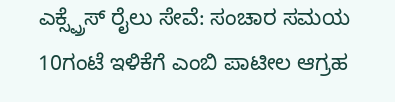ಎಕ್ಸ್ಪ್ರೆಸ್ ರೈಲು ಸೇವೆ: ಸಂಚಾರ ಸಮಯ 10ಗಂಟೆ ಇಳಿಕೆಗೆ ಎಂಬಿ ಪಾಟೀಲ ಆಗ್ರಹ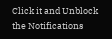Click it and Unblock the Notifications